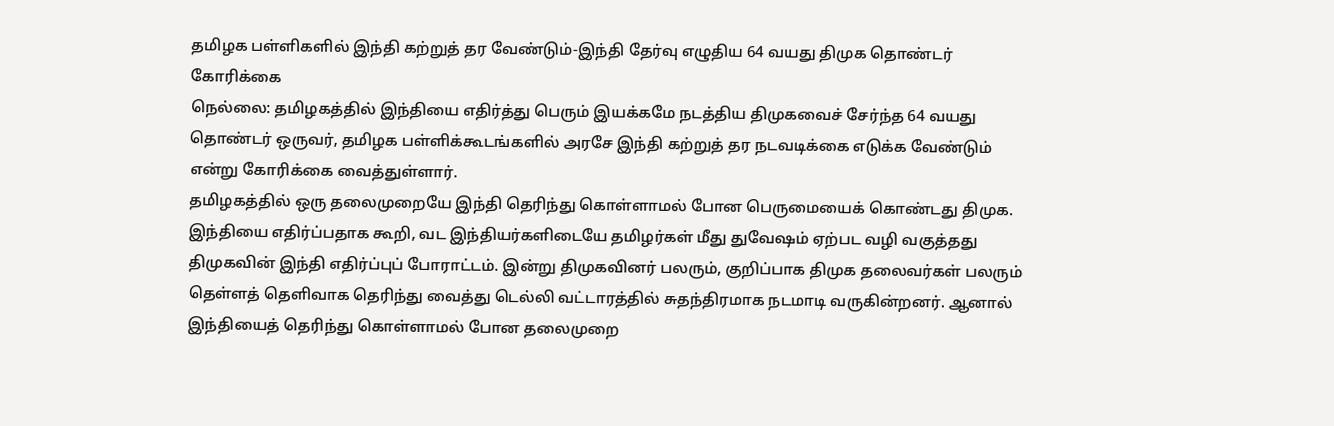தமிழக பள்ளிகளில் இந்தி கற்றுத் தர வேண்டும்-இந்தி தேர்வு எழுதிய 64 வயது திமுக தொண்டர் கோரிக்கை
நெல்லை: தமிழகத்தில் இந்தியை எதிர்த்து பெரும் இயக்கமே நடத்திய திமுகவைச் சேர்ந்த 64 வயது தொண்டர் ஒருவர், தமிழக பள்ளிக்கூடங்களில் அரசே இந்தி கற்றுத் தர நடவடிக்கை எடுக்க வேண்டும் என்று கோரிக்கை வைத்துள்ளார்.
தமிழகத்தில் ஒரு தலைமுறையே இந்தி தெரிந்து கொள்ளாமல் போன பெருமையைக் கொண்டது திமுக. இந்தியை எதிர்ப்பதாக கூறி, வட இந்தியர்களிடையே தமிழர்கள் மீது துவேஷம் ஏற்பட வழி வகுத்தது திமுகவின் இந்தி எதிர்ப்புப் போராட்டம். இன்று திமுகவினர் பலரும், குறிப்பாக திமுக தலைவர்கள் பலரும் தெள்ளத் தெளிவாக தெரிந்து வைத்து டெல்லி வட்டாரத்தில் சுதந்திரமாக நடமாடி வருகின்றனர். ஆனால் இந்தியைத் தெரிந்து கொள்ளாமல் போன தலைமுறை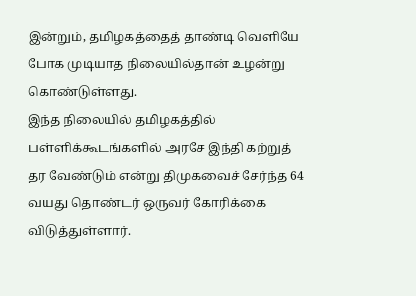இன்றும், தமிழகத்தைத் தாண்டி வெளியே போக முடியாத நிலையில்தான் உழன்று கொண்டுள்ளது.
இந்த நிலையில் தமிழகத்தில் பள்ளிக்கூடங்களில் அரசே இந்தி கற்றுத் தர வேண்டும் என்று திமுகவைச் சேர்ந்த 64 வயது தொண்டர் ஒருவர் கோரிக்கை விடுத்துள்ளார்.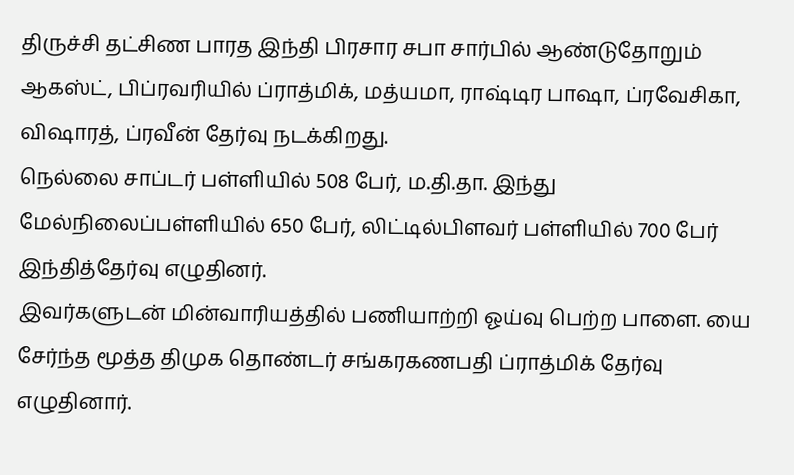திருச்சி தட்சிண பாரத இந்தி பிரசார சபா சார்பில் ஆண்டுதோறும் ஆகஸ்ட், பிப்ரவரியில் ப்ராத்மிக், மத்யமா, ராஷ்டிர பாஷா, ப்ரவேசிகா, விஷாரத், ப்ரவீன் தேர்வு நடக்கிறது.
நெல்லை சாப்டர் பள்ளியில் 508 பேர், ம.தி.தா. இந்து மேல்நிலைப்பள்ளியில் 650 பேர், லிட்டில்பிளவர் பள்ளியில் 700 பேர் இந்தித்தேர்வு எழுதினர்.
இவர்களுடன் மின்வாரியத்தில் பணியாற்றி ஓய்வு பெற்ற பாளை. யை சேர்ந்த மூத்த திமுக தொண்டர் சங்கரகணபதி ப்ராத்மிக் தேர்வு எழுதினார்.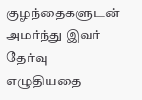குழந்தைகளுடன் அமர்ந்து இவர் தேர்வு எழுதியதை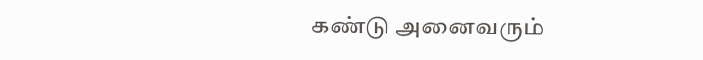கண்டு அனைவரும்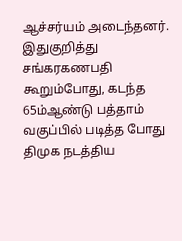ஆச்சர்யம் அடைந்தனர்.
இதுகுறித்து சங்கரகணபதி கூறும்போது, கடந்த 65ம்ஆண்டு பத்தாம் வகுப்பில் படித்த போது திமுக நடத்திய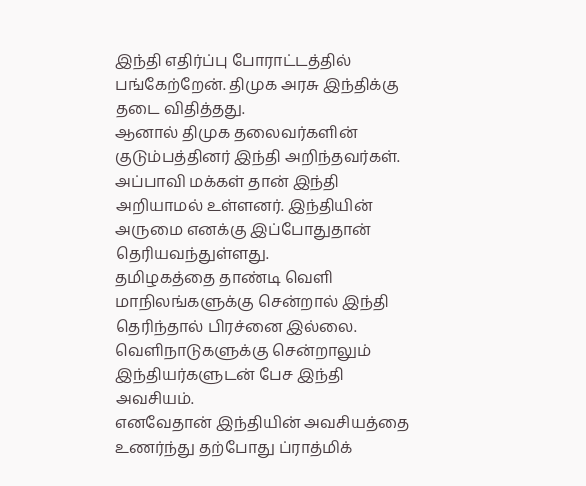இந்தி எதிர்ப்பு போராட்டத்தில் பங்கேற்றேன். திமுக அரசு இந்திக்கு தடை விதித்தது.
ஆனால் திமுக தலைவர்களின் குடும்பத்தினர் இந்தி அறிந்தவர்கள். அப்பாவி மக்கள் தான் இந்தி அறியாமல் உள்ளனர். இந்தியின் அருமை எனக்கு இப்போதுதான் தெரியவந்துள்ளது.
தமிழகத்தை தாண்டி வெளி மாநிலங்களுக்கு சென்றால் இந்தி தெரிந்தால் பிரச்னை இல்லை. வெளிநாடுகளுக்கு சென்றாலும் இந்தியர்களுடன் பேச இந்தி அவசியம்.
எனவேதான் இந்தியின் அவசியத்தை உணர்ந்து தற்போது ப்ராத்மிக்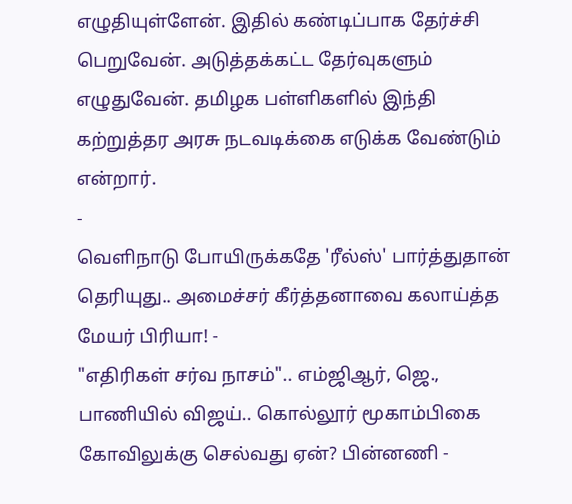எழுதியுள்ளேன். இதில் கண்டிப்பாக தேர்ச்சி பெறுவேன். அடுத்தக்கட்ட தேர்வுகளும் எழுதுவேன். தமிழக பள்ளிகளில் இந்தி கற்றுத்தர அரசு நடவடிக்கை எடுக்க வேண்டும் என்றார்.
-
வெளிநாடு போயிருக்கதே 'ரீல்ஸ்' பார்த்துதான் தெரியுது.. அமைச்சர் கீர்த்தனாவை கலாய்த்த மேயர் பிரியா! -
"எதிரிகள் சர்வ நாசம்".. எம்ஜிஆர், ஜெ., பாணியில் விஜய்.. கொல்லூர் மூகாம்பிகை கோவிலுக்கு செல்வது ஏன்? பின்னணி -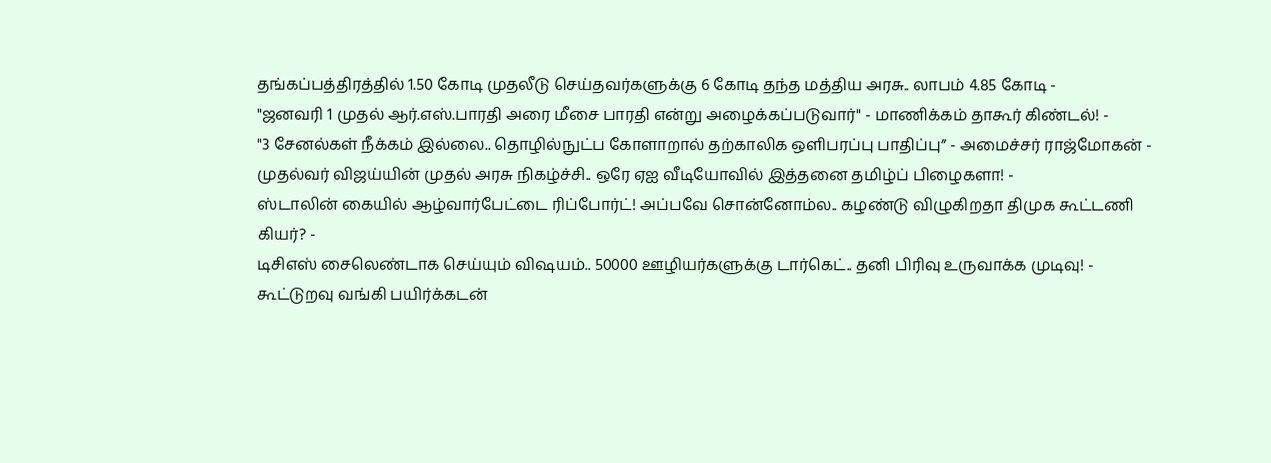தங்கப்பத்திரத்தில் 1.50 கோடி முதலீடு செய்தவர்களுக்கு 6 கோடி தந்த மத்திய அரசு.. லாபம் 4.85 கோடி -
"ஜனவரி 1 முதல் ஆர்.எஸ்.பாரதி அரை மீசை பாரதி என்று அழைக்கப்படுவார்" - மாணிக்கம் தாகூர் கிண்டல்! -
"3 சேனல்கள் நீக்கம் இல்லை.. தொழில்நுட்ப கோளாறால் தற்காலிக ஒளிபரப்பு பாதிப்பு” - அமைச்சர் ராஜ்மோகன் -
முதல்வர் விஜய்யின் முதல் அரசு நிகழ்ச்சி.. ஒரே ஏஐ வீடியோவில் இத்தனை தமிழ்ப் பிழைகளா! -
ஸ்டாலின் கையில் ஆழ்வார்பேட்டை ரிப்போர்ட்! அப்பவே சொன்னோம்ல.. கழண்டு விழுகிறதா திமுக கூட்டணி கியர்? -
டிசிஎஸ் சைலெண்டாக செய்யும் விஷயம்.. 50000 ஊழியர்களுக்கு டார்கெட்.. தனி பிரிவு உருவாக்க முடிவு! -
கூட்டுறவு வங்கி பயிர்க்கடன்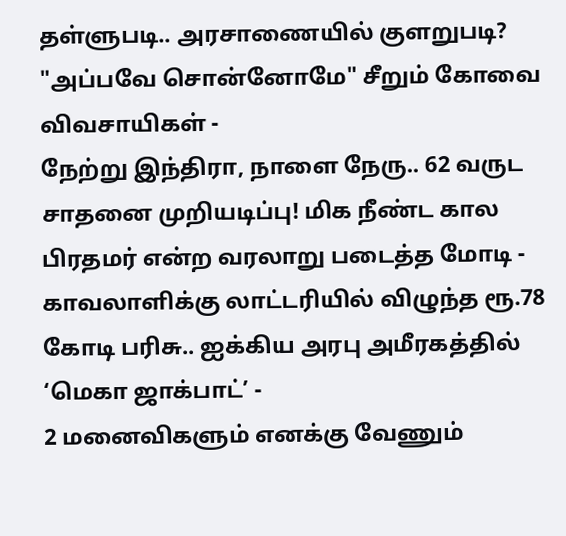தள்ளுபடி.. அரசாணையில் குளறுபடி? "அப்பவே சொன்னோமே" சீறும் கோவை விவசாயிகள் -
நேற்று இந்திரா, நாளை நேரு.. 62 வருட சாதனை முறியடிப்பு! மிக நீண்ட கால பிரதமர் என்ற வரலாறு படைத்த மோடி -
காவலாளிக்கு லாட்டரியில் விழுந்த ரூ.78 கோடி பரிசு.. ஐக்கிய அரபு அமீரகத்தில் ‘மெகா ஜாக்பாட்’ -
2 மனைவிகளும் எனக்கு வேணும்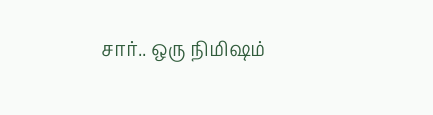சார்.. ஒரு நிமிஷம்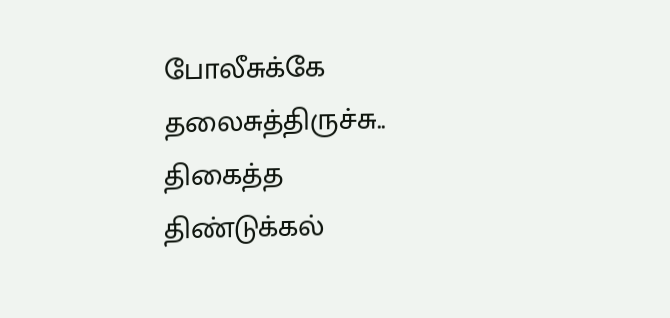போலீசுக்கே தலைசுத்திருச்சு.. திகைத்த திண்டுக்கல்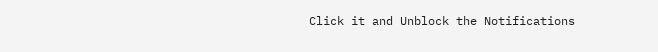Click it and Unblock the Notifications